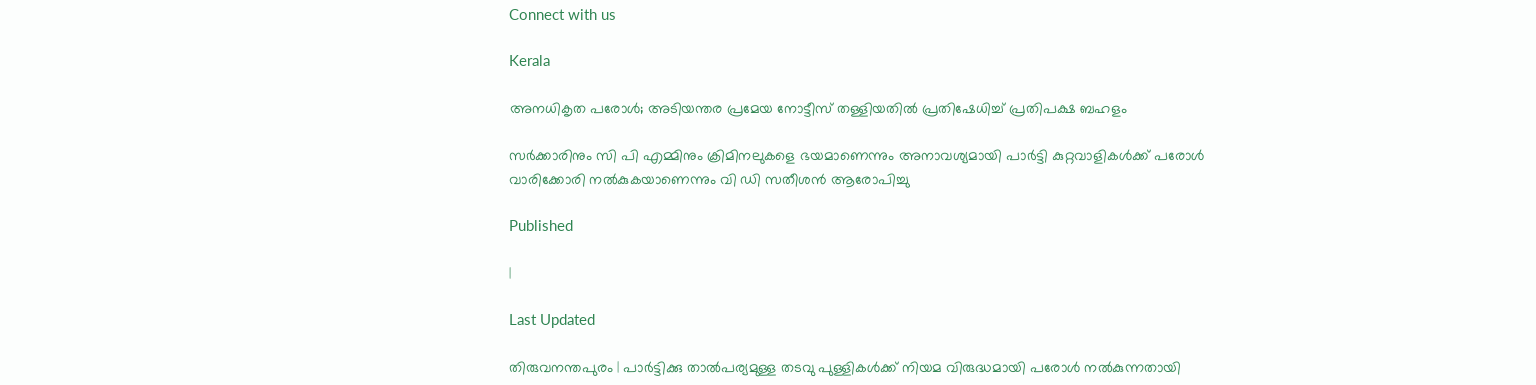Connect with us

Kerala

അനധികൃത പരോള്‍; അടിയന്തര പ്രമേയ നോട്ടീസ് തള്ളിയതില്‍ പ്രതിഷേധിച്ച് പ്രതിപക്ഷ ബഹളം

സര്‍ക്കാരിനും സി പി എമ്മിനും ക്രിമിനലുകളെ ഭയമാണെന്നും അനാവശ്യമായി പാര്‍ട്ടി കുറ്റവാളികള്‍ക്ക് പരോള്‍ വാരിക്കോരി നല്‍കുകയാണെന്നും വി ഡി സതീശന്‍ ആരോപിച്ചു

Published

|

Last Updated

തിരുവനന്തപുരം | പാര്‍ട്ടിക്കു താല്‍പര്യമുള്ള തടവു പുള്ളികള്‍ക്ക് നിയമ വിരുദ്ധമായി പരോള്‍ നല്‍കുന്നതായി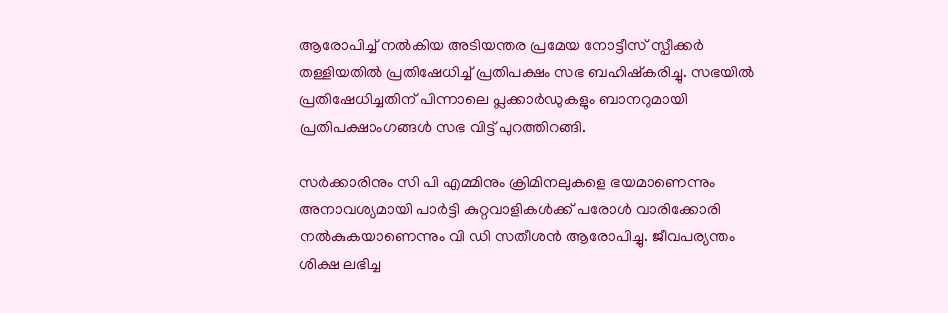ആരോപിച്ച് നല്‍കിയ അടിയന്തര പ്രമേയ നോട്ടീസ് സ്പീക്കര്‍ തള്ളിയതില്‍ പ്രതിഷേധിച്ച് പ്രതിപക്ഷം സഭ ബഹിഷ്‌കരിച്ചു. സഭയില്‍ പ്രതിഷേധിച്ചതിന് പിന്നാലെ പ്ലക്കാര്‍ഡുകളും ബാനറുമായി പ്രതിപക്ഷാംഗങ്ങള്‍ സഭ വിട്ട് പുറത്തിറങ്ങി.

സര്‍ക്കാരിനും സി പി എമ്മിനും ക്രിമിനലുകളെ ഭയമാണെന്നും അനാവശ്യമായി പാര്‍ട്ടി കുറ്റവാളികള്‍ക്ക് പരോള്‍ വാരിക്കോരി നല്‍കുകയാണെന്നും വി ഡി സതീശന്‍ ആരോപിച്ചു. ജീവപര്യന്തം ശിക്ഷ ലഭിച്ച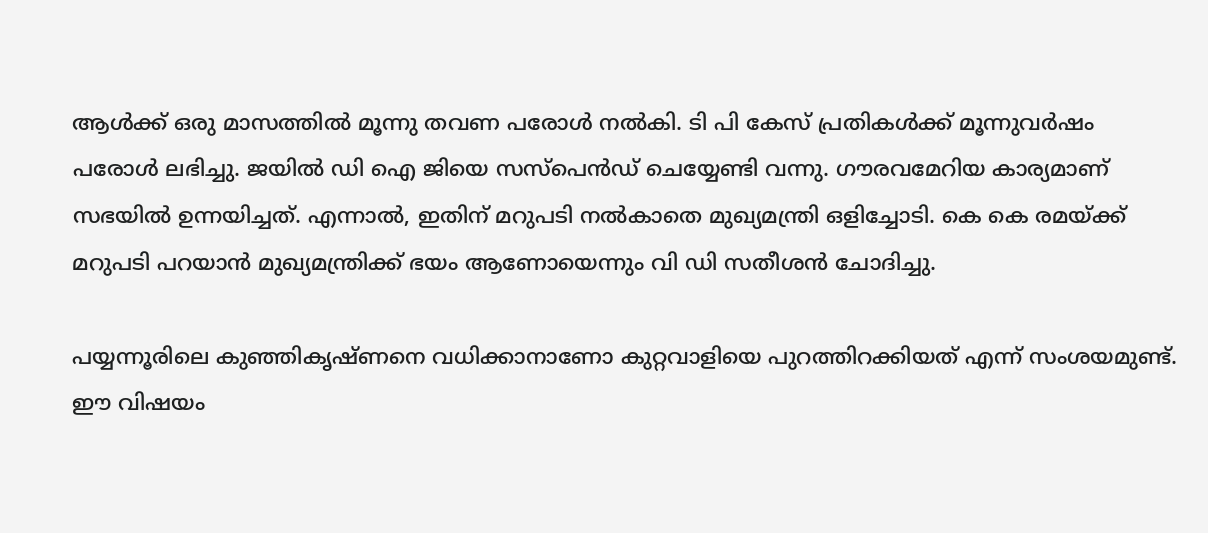ആള്‍ക്ക് ഒരു മാസത്തില്‍ മൂന്നു തവണ പരോള്‍ നല്‍കി. ടി പി കേസ് പ്രതികള്‍ക്ക് മൂന്നുവര്‍ഷം പരോള്‍ ലഭിച്ചു. ജയില്‍ ഡി ഐ ജിയെ സസ്‌പെന്‍ഡ് ചെയ്യേണ്ടി വന്നു. ഗൗരവമേറിയ കാര്യമാണ് സഭയില്‍ ഉന്നയിച്ചത്. എന്നാല്‍, ഇതിന് മറുപടി നല്‍കാതെ മുഖ്യമന്ത്രി ഒളിച്ചോടി. കെ കെ രമയ്ക്ക് മറുപടി പറയാന്‍ മുഖ്യമന്ത്രിക്ക് ഭയം ആണോയെന്നും വി ഡി സതീശന്‍ ചോദിച്ചു.

പയ്യന്നൂരിലെ കുഞ്ഞികൃഷ്ണനെ വധിക്കാനാണോ കുറ്റവാളിയെ പുറത്തിറക്കിയത് എന്ന് സംശയമുണ്ട്. ഈ വിഷയം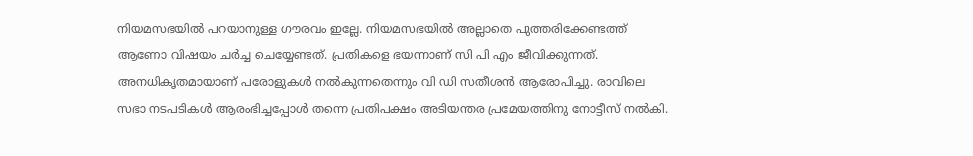നിയമസഭയില്‍ പറയാനുള്ള ഗൗരവം ഇല്ലേ. നിയമസഭയില്‍ അല്ലാതെ പുത്തരിക്കേണ്ടത്ത് ആണോ വിഷയം ചര്‍ച്ച ചെയ്യേണ്ടത്. പ്രതികളെ ഭയന്നാണ് സി പി എം ജീവിക്കുന്നത്. അനധികൃതമായാണ് പരോളുകള്‍ നല്‍കുന്നതെന്നും വി ഡി സതീശന്‍ ആരോപിച്ചു. രാവിലെ സഭാ നടപടികള്‍ ആരംഭിച്ചപ്പോള്‍ തന്നെ പ്രതിപക്ഷം അടിയന്തര പ്രമേയത്തിനു നോട്ടീസ് നല്‍കി.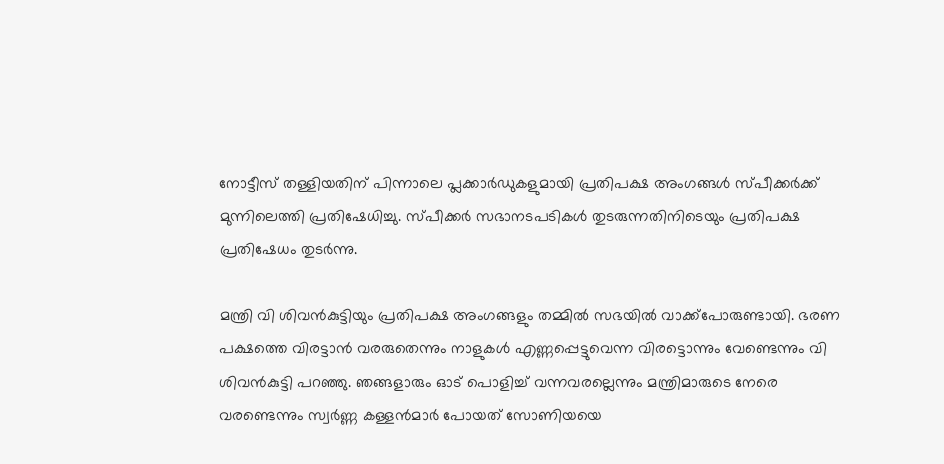നോട്ടീസ് തള്ളിയതിന് പിന്നാലെ പ്ലക്കാര്‍ഡുകളുമായി പ്രതിപക്ഷ അംഗങ്ങള്‍ സ്പീക്കര്‍ക്ക് മുന്നിലെത്തി പ്രതിഷേധിച്ചു. സ്പീക്കര്‍ സഭാനടപടികള്‍ തുടരുന്നതിനിടെയും പ്രതിപക്ഷ പ്രതിഷേധം തുടര്‍ന്നു.

മന്ത്രി വി ശിവന്‍കുട്ടിയും പ്രതിപക്ഷ അംഗങ്ങളും തമ്മില്‍ സഭയില്‍ വാക്ക്‌പോരുണ്ടായി. ഭരണ പക്ഷത്തെ വിരട്ടാന്‍ വരരുതെന്നും നാളുകള്‍ എണ്ണപ്പെട്ടുവെന്ന വിരട്ടൊന്നും വേണ്ടെന്നും വി ശിവന്‍കുട്ടി പറഞ്ഞു. ഞങ്ങളാരും ഓട് പൊളിച്ച് വന്നവരല്ലെന്നും മന്ത്രിമാരുടെ നേരെ വരണ്ടെന്നും സ്വര്‍ണ്ണ കള്ളന്‍മാര്‍ പോയത് സോണിയയെ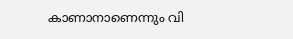കാണാനാണെന്നും വി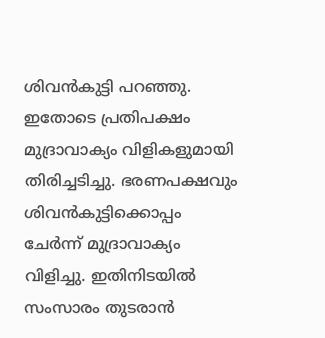ശിവന്‍കുട്ടി പറഞ്ഞു. ഇതോടെ പ്രതിപക്ഷം മുദ്രാവാക്യം വിളികളുമായി തിരിച്ചടിച്ചു. ഭരണപക്ഷവും ശിവന്‍കുട്ടിക്കൊപ്പം ചേര്‍ന്ന് മുദ്രാവാക്യം വിളിച്ചു. ഇതിനിടയില്‍ സംസാരം തുടരാന്‍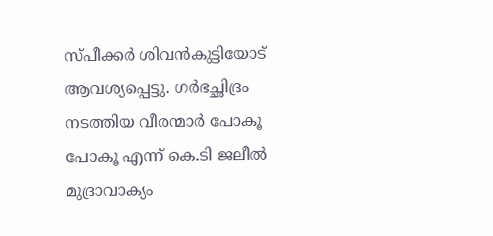സ്പീക്കര്‍ ശിവന്‍കുട്ടിയോട് ആവശ്യപ്പെട്ടു. ഗര്‍ഭച്ഛിദ്രം നടത്തിയ വീരന്മാര്‍ പോകൂ പോകൂ എന്ന് കെ.ടി ജലീല്‍ മുദ്രാവാക്യം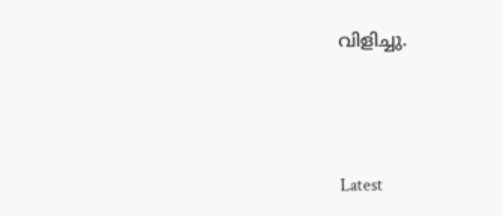വിളിച്ചു.





Latest